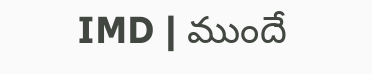IMD | ముందే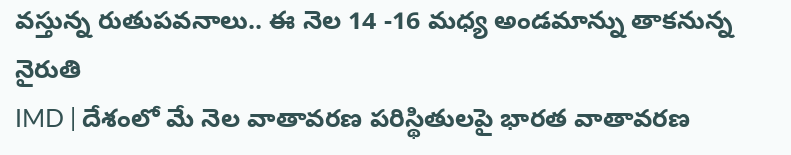వస్తున్న రుతుపవనాలు.. ఈ నెల 14 -16 మధ్య అండమాన్ను తాకనున్న నైరుతి
IMD | దేశంలో మే నెల వాతావరణ పరిస్థితులపై భారత వాతావరణ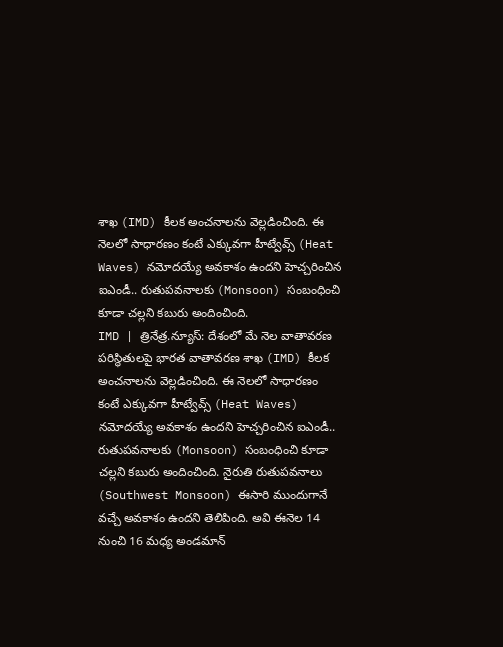శాఖ (IMD) కీలక అంచనాలను వెల్లడించింది. ఈ నెలలో సాధారణం కంటే ఎక్కువగా హీట్వేవ్స్ (Heat Waves) నమోదయ్యే అవకాశం ఉందని హెచ్చరించిన ఐఎండీ.. రుతుపవనాలకు (Monsoon) సంబంధించి కూడా చల్లని కబురు అందించింది.
IMD | త్రినేత్ర.న్యూస్: దేశంలో మే నెల వాతావరణ పరిస్థితులపై భారత వాతావరణ శాఖ (IMD) కీలక అంచనాలను వెల్లడించింది. ఈ నెలలో సాధారణం కంటే ఎక్కువగా హీట్వేవ్స్ (Heat Waves) నమోదయ్యే అవకాశం ఉందని హెచ్చరించిన ఐఎండీ.. రుతుపవనాలకు (Monsoon) సంబంధించి కూడా చల్లని కబురు అందించింది. నైరుతి రుతుపవనాలు (Southwest Monsoon) ఈసారి ముందుగానే వచ్చే అవకాశం ఉందని తెలిపింది. అవి ఈనెల 14 నుంచి 16 మధ్య అండమాన్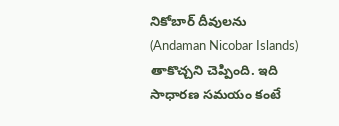నికోబార్ దీవులను (Andaman Nicobar Islands) తాకొచ్చని చెప్పింది. ఇది సాధారణ సమయం కంటే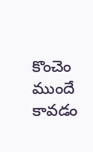కొంచెం ముందే కావడం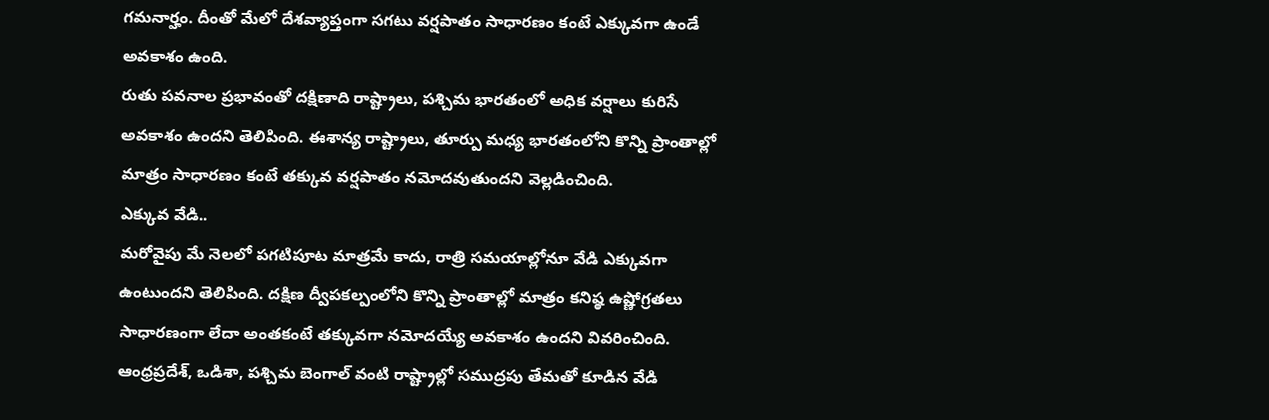గమనార్హం. దీంతో మేలో దేశవ్యాప్తంగా సగటు వర్షపాతం సాధారణం కంటే ఎక్కువగా ఉండే అవకాశం ఉంది.
రుతు పవనాల ప్రభావంతో దక్షిణాది రాష్ట్రాలు, పశ్చిమ భారతంలో అధిక వర్షాలు కురిసే అవకాశం ఉందని తెలిపింది. ఈశాన్య రాష్ట్రాలు, తూర్పు మధ్య భారతంలోని కొన్ని ప్రాంతాల్లో మాత్రం సాధారణం కంటే తక్కువ వర్షపాతం నమోదవుతుందని వెల్లడించింది.
ఎక్కువ వేడి..
మరోవైపు మే నెలలో పగటిపూట మాత్రమే కాదు, రాత్రి సమయాల్లోనూ వేడి ఎక్కువగా ఉంటుందని తెలిపింది. దక్షిణ ద్వీపకల్పంలోని కొన్ని ప్రాంతాల్లో మాత్రం కనిష్ఠ ఉష్ణోగ్రతలు సాధారణంగా లేదా అంతకంటే తక్కువగా నమోదయ్యే అవకాశం ఉందని వివరించింది. ఆంధ్రప్రదేశ్, ఒడిశా, పశ్చిమ బెంగాల్ వంటి రాష్ట్రాల్లో సముద్రపు తేమతో కూడిన వేడి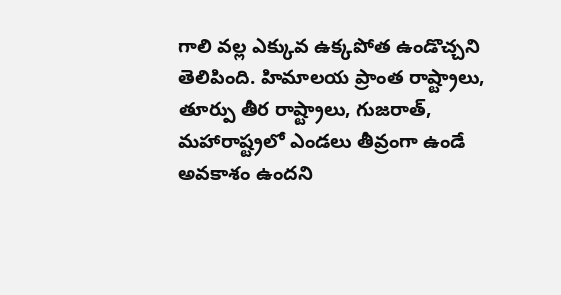గాలి వల్ల ఎక్కువ ఉక్కపోత ఉండొచ్చని తెలిపింది. హిమాలయ ప్రాంత రాష్ట్రాలు, తూర్పు తీర రాష్ట్రాలు, గుజరాత్, మహారాష్ట్రలో ఎండలు తీవ్రంగా ఉండే అవకాశం ఉందని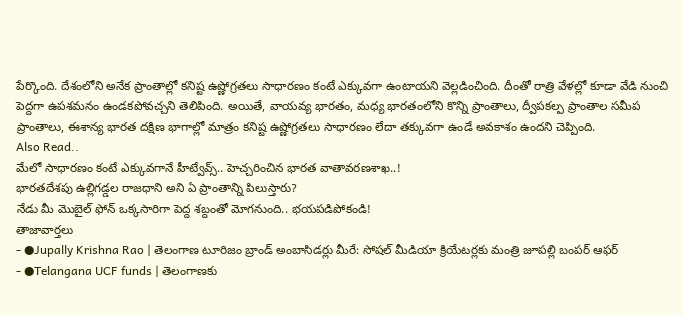పేర్కొంది. దేశంలోని అనేక ప్రాంతాల్లో కనిష్ట ఉష్ణోగ్రతలు సాధారణం కంటే ఎక్కువగా ఉంటాయని వెల్లడించింది. దీంతో రాత్రి వేళల్లో కూడా వేడి నుంచి పెద్దగా ఉపశమనం ఉండకపోవచ్చని తెలిపింది. అయితే, వాయవ్య భారతం, మధ్య భారతంలోని కొన్ని ప్రాంతాలు, ద్వీపకల్ప ప్రాంతాల సమీప ప్రాంతాలు, ఈశాన్య భారత దక్షిణ భాగాల్లో మాత్రం కనిష్ట ఉష్ణోగ్రతలు సాధారణం లేదా తక్కువగా ఉండే అవకాశం ఉందని చెప్పింది.
Also Read..
మేలో సాధారణం కంటే ఎక్కువగానే హీట్వేవ్స్.. హెచ్చరించిన భారత వాతావరణశాఖ..!
భారతదేశపు ఉల్లిగడ్డల రాజధాని అని ఏ ప్రాంతాన్ని పిలుస్తారు?
నేడు మీ మొబైల్ ఫోన్ ఒక్కసారిగా పెద్ద శబ్దంతో మోగనుంది.. భయపడిపోకండి!
తాజావార్తలు
- ●Jupally Krishna Rao | తెలంగాణ టూరిజం బ్రాండ్ అంబాసిడర్లు మీరే: సోషల్ మీడియా క్రియేటర్లకు మంత్రి జూపల్లి బంపర్ ఆఫర్
- ●Telangana UCF funds | తెలంగాణకు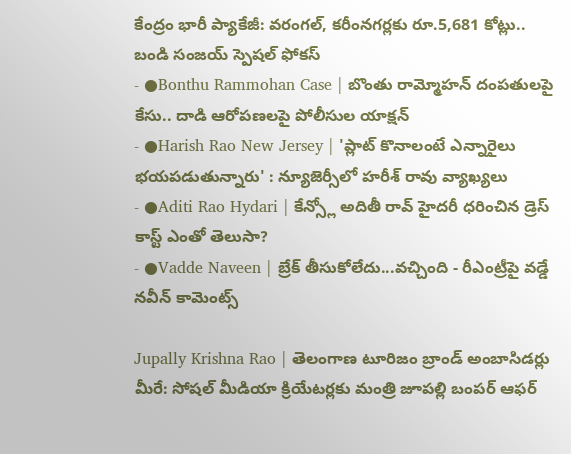కేంద్రం భారీ ప్యాకేజీ: వరంగల్, కరీంనగర్లకు రూ.5,681 కోట్లు.. బండి సంజయ్ స్పెషల్ ఫోకస్
- ●Bonthu Rammohan Case | బొంతు రామ్మోహన్ దంపతులపై కేసు.. దాడి ఆరోపణలపై పోలీసుల యాక్షన్
- ●Harish Rao New Jersey | 'ప్లాట్ కొనాలంటే ఎన్నారైలు భయపడుతున్నారు' : న్యూజెర్సీలో హరీశ్ రావు వ్యాఖ్యలు
- ●Aditi Rao Hydari | కేన్స్లో అదితీ రావ్ హైదరీ ధరించిన డ్రెస్ కాస్ట్ ఎంతో తెలుసా?
- ●Vadde Naveen | బ్రేక్ తీసుకోలేదు...వచ్చింది - రీఎంట్రీపై వడ్డే నవీన్ కామెంట్స్

Jupally Krishna Rao | తెలంగాణ టూరిజం బ్రాండ్ అంబాసిడర్లు మీరే: సోషల్ మీడియా క్రియేటర్లకు మంత్రి జూపల్లి బంపర్ ఆఫర్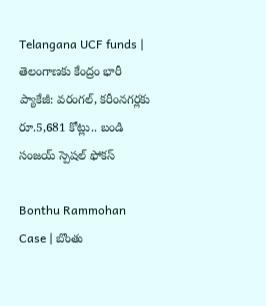Telangana UCF funds | తెలంగాణకు కేంద్రం భారీ ప్యాకేజీ: వరంగల్, కరీంనగర్లకు రూ.5,681 కోట్లు.. బండి సంజయ్ స్పెషల్ ఫోకస్

Bonthu Rammohan Case | బొంతు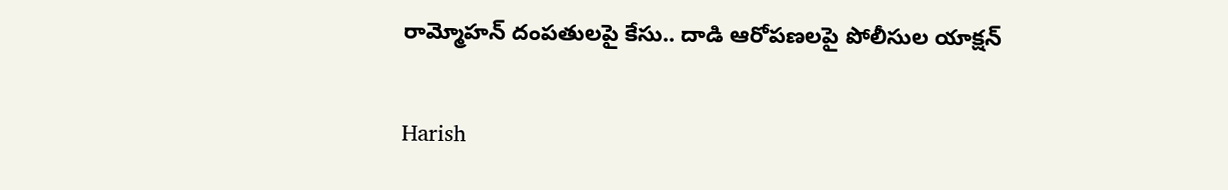రామ్మోహన్ దంపతులపై కేసు.. దాడి ఆరోపణలపై పోలీసుల యాక్షన్

Harish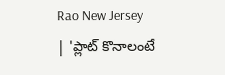Rao New Jersey | 'ప్లాట్ కొనాలంటే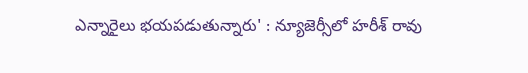ఎన్నారైలు భయపడుతున్నారు' : న్యూజెర్సీలో హరీశ్ రావు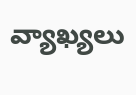వ్యాఖ్యలు